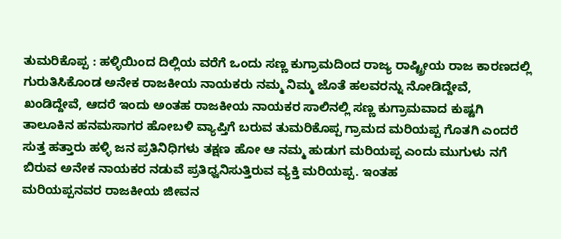ತುಮರಿಕೊಪ್ಪ : ಹಳ್ಳಿಯಿಂದ ದಿಲ್ಲಿಯ ವರೆಗೆ ಒಂದು ಸಣ್ಣ ಕುಗ್ರಾಮದಿಂದ ರಾಜ್ಯ ರಾಷ್ಟ್ರೀಯ ರಾಜ ಕಾರಣದಲ್ಲಿ ಗುರುತಿಸಿಕೊಂಡ ಅನೇಕ ರಾಜಕೀಯ ನಾಯಕರು ನಮ್ಮ ನಿಮ್ಮ ಜೊತೆ ಹಲವರನ್ನು ನೋಡಿದ್ದೇವೆ, ಖಂಡಿದ್ದೇವೆ, ಆದರೆ ಇಂದು ಅಂತಹ ರಾಜಕೀಯ ನಾಯಕರ ಸಾಲಿನಲ್ಲಿ ಸಣ್ಣ ಕುಗ್ರಾಮವಾದ ಕುಷ್ಟಗಿ ತಾಲೂಕಿನ ಹನಮಸಾಗರ ಹೋಬಳಿ ವ್ಯಾಪ್ತಿಗೆ ಬರುವ ತುಮರಿಕೊಪ್ಪ ಗ್ರಾಮದ ಮರಿಯಪ್ಪ ಗೊತಗಿ ಎಂದರೆ ಸುತ್ತ ಹತ್ತಾರು ಹಳ್ಳಿ ಜನ ಪ್ರತಿನಿಧಿಗಳು ತಕ್ಷಣ ಹೋ ಆ ನಮ್ಮ ಹುಡುಗ ಮರಿಯಪ್ಪ ಎಂದು ಮುಗುಳು ನಗೆ ಬಿರುವ ಅನೇಕ ನಾಯಕರ ನಡುವೆ ಪ್ರತಿಧ್ವನಿಸುತ್ತಿರುವ ವ್ಯಕ್ತಿ ಮರಿಯಪ್ಪ. ಇಂತಹ
ಮರಿಯಪ್ಪನವರ ರಾಜಕೀಯ ಜೀವನ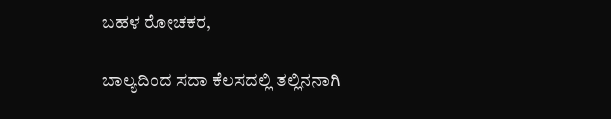ಬಹಳ ರೋಚಕರ,

ಬಾಲ್ಯದಿಂದ ಸದಾ ಕೆಲಸದಲ್ಲಿ ತಲ್ಲಿನನಾಗಿ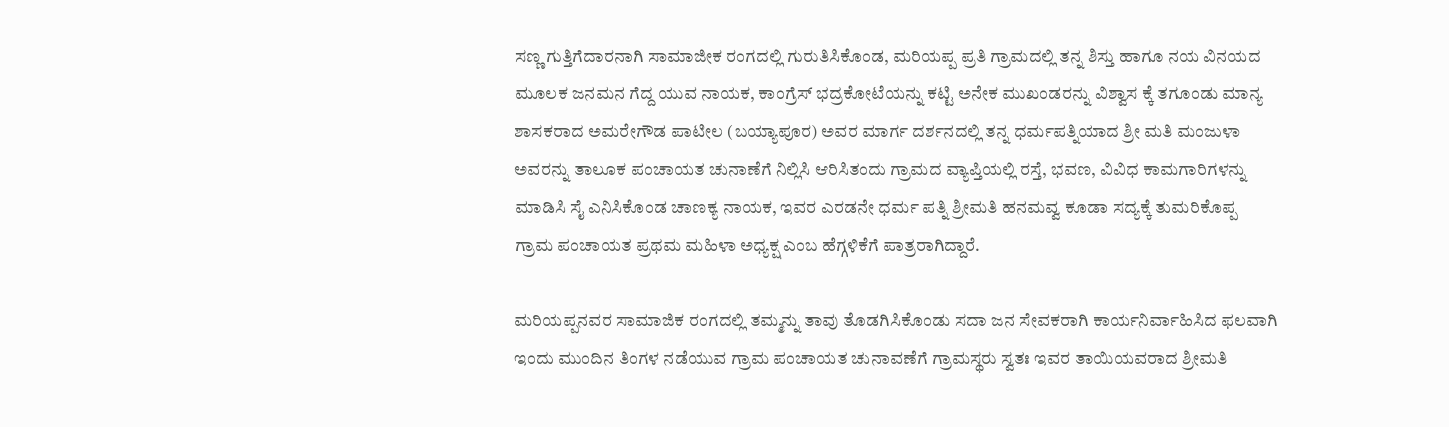ಸಣ್ಣ ಗುತ್ತಿಗೆದಾರನಾಗಿ ಸಾಮಾಜೀಕ ರಂಗದಲ್ಲಿ ಗುರುತಿಸಿಕೊಂಡ, ಮರಿಯಪ್ಪ ಪ್ರತಿ ಗ್ರಾಮದಲ್ಲಿ ತನ್ನ ಶಿಸ್ತು ಹಾಗೂ ನಯ ವಿನಯದ ಮೂಲಕ ಜನಮನ ಗೆದ್ದ ಯುವ ನಾಯಕ, ಕಾಂಗ್ರೆಸ್ ಭದ್ರಕೋಟೆಯನ್ನು ಕಟ್ಟಿ ಅನೇಕ ಮುಖಂಡರನ್ನು ವಿಶ್ವಾಸ ಕ್ಕೆ ತಗೂಂಡು ಮಾನ್ಯ ಶಾಸಕರಾದ ಅಮರೇಗೌಡ ಪಾಟೀಲ (ಬಯ್ಯಾಪೂರ) ಅವರ ಮಾರ್ಗ ದರ್ಶನದಲ್ಲಿ ತನ್ನ ಧರ್ಮಪತ್ನಿಯಾದ ಶ್ರೀ ಮತಿ ಮಂಜುಳಾ ಅವರನ್ನು ತಾಲೂಕ ಪಂಚಾಯತ ಚುನಾಣೆಗೆ ನಿಲ್ಲಿಸಿ ಆರಿಸಿತಂದು ಗ್ರಾಮದ ವ್ಯಾಪ್ತಿಯಲ್ಲಿ ರಸ್ತೆ, ಭವಣ, ವಿವಿಧ ಕಾಮಗಾರಿಗಳನ್ನು ಮಾಡಿಸಿ ಸೈ ಎನಿಸಿಕೊಂಡ ಚಾಣಕ್ಯ ನಾಯಕ, ಇವರ ಎರಡನೇ ಧರ್ಮ ಪತ್ನಿ ಶ್ರೀಮತಿ ಹನಮವ್ವ ಕೂಡಾ ಸದ್ಯಕ್ಕೆ ತುಮರಿಕೊಪ್ಪ ಗ್ರಾಮ ಪಂಚಾಯತ ಪ್ರಥಮ ಮಹಿಳಾ ಅಧ್ಯಕ್ಷ ಎಂಬ ಹೆಗ್ಗಳಿಕೆಗೆ ಪಾತ್ರರಾಗಿದ್ದಾರೆ.

ಮರಿಯಪ್ಪನವರ ಸಾಮಾಜಿಕ ರಂಗದಲ್ಲಿ ತಮ್ಮನ್ನು ತಾವು ತೊಡಗಿಸಿಕೊಂಡು ಸದಾ ಜನ ಸೇವಕರಾಗಿ ಕಾರ್ಯನಿರ್ವಾಹಿಸಿದ ಫಲವಾಗಿ ಇಂದು ಮುಂದಿನ ತಿಂಗಳ ನಡೆಯುವ ಗ್ರಾಮ ಪಂಚಾಯತ ಚುನಾವಣೆಗೆ ಗ್ರಾಮಸ್ಥರು ಸ್ವತಃ ಇವರ ತಾಯಿಯವರಾದ ಶ್ರೀಮತಿ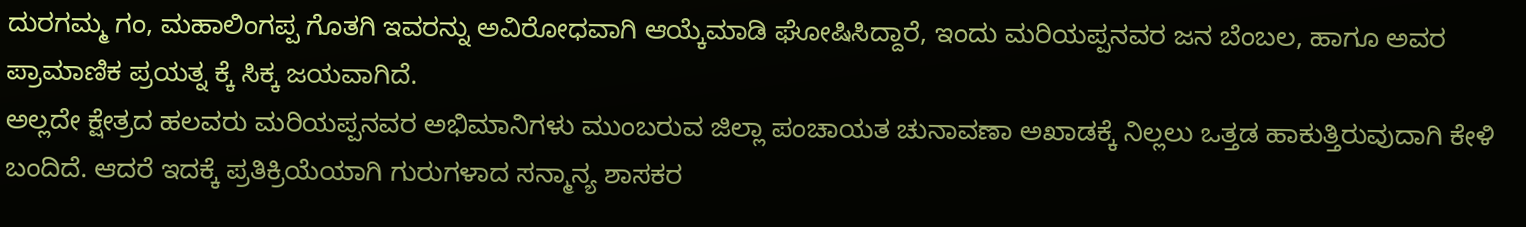ದುರಗಮ್ಮ ಗಂ, ಮಹಾಲಿಂಗಪ್ಪ ಗೊತಗಿ ಇವರನ್ನು ಅವಿರೋಧವಾಗಿ ಆಯ್ಕೆಮಾಡಿ ಘೋಷಿಸಿದ್ದಾರೆ, ಇಂದು ಮರಿಯಪ್ಪನವರ ಜನ ಬೆಂಬಲ, ಹಾಗೂ ಅವರ ಪ್ರಾಮಾಣಿಕ ಪ್ರಯತ್ನ ಕ್ಕೆ ಸಿಕ್ಕ ಜಯವಾಗಿದೆ.
ಅಲ್ಲದೇ ಕ್ಷೇತ್ರದ ಹಲವರು ಮರಿಯಪ್ಪನವರ ಅಭಿಮಾನಿಗಳು ಮುಂಬರುವ ಜಿಲ್ಲಾ ಪಂಚಾಯತ ಚುನಾವಣಾ ಅಖಾಡಕ್ಕೆ ನಿಲ್ಲಲು ಒತ್ತಡ ಹಾಕುತ್ತಿರುವುದಾಗಿ ಕೇಳಿ ಬಂದಿದೆ. ಆದರೆ ಇದಕ್ಕೆ ಪ್ರತಿಕ್ರಿಯೆಯಾಗಿ ಗುರುಗಳಾದ ಸನ್ಮಾನ್ಯ ಶಾಸಕರ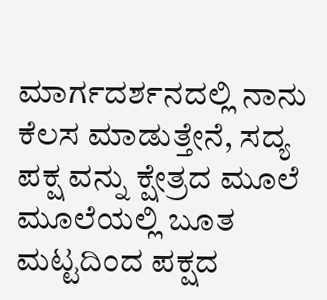ಮಾರ್ಗದರ್ಶನದಲ್ಲಿ ನಾನು ಕೆಲಸ ಮಾಡುತ್ತೇನೆ, ಸದ್ಯ ಪಕ್ಷ ವನ್ನು ಕ್ಷೇತ್ರದ ಮೂಲೆ ಮೂಲೆಯಲ್ಲಿ ಬೂತ ಮಟ್ಟದಿಂದ ಪಕ್ಷದ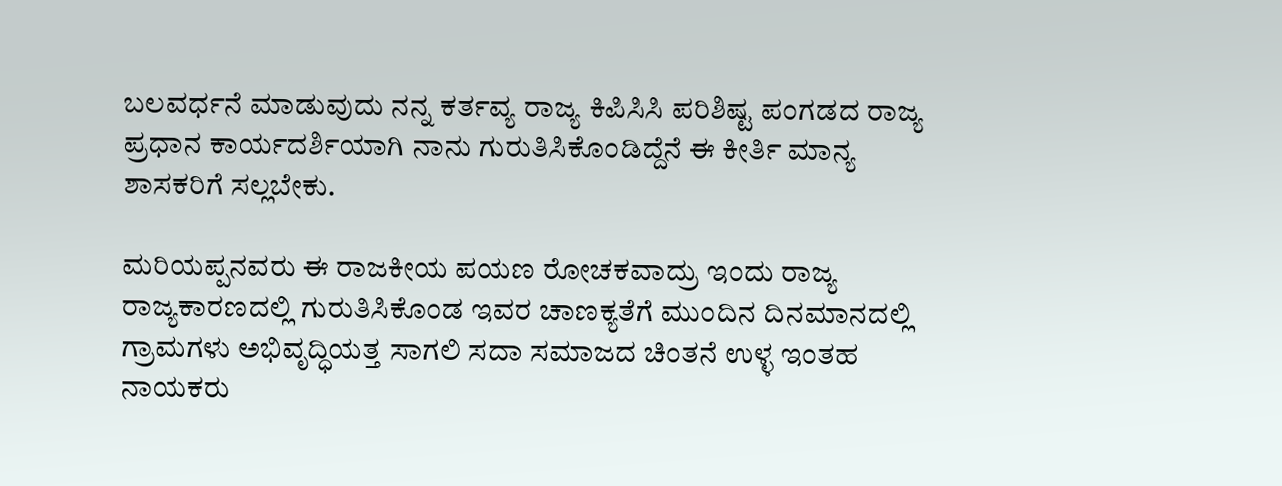ಬಲವರ್ಧನೆ ಮಾಡುವುದು ನನ್ನ ಕರ್ತವ್ಯ ರಾಜ್ಯ ಕಿಪಿಸಿಸಿ ಪರಿಶಿಷ್ಟ ಪಂಗಡದ ರಾಜ್ಯ ಪ್ರಧಾನ ಕಾರ್ಯದರ್ಶಿಯಾಗಿ ನಾನು ಗುರುತಿಸಿಕೊಂಡಿದ್ದೆನೆ ಈ ಕೀರ್ತಿ ಮಾನ್ಯ ಶಾಸಕರಿಗೆ ಸಲ್ಲಬೇಕು.

ಮರಿಯಪ್ಪನವರು ಈ ರಾಜಕೀಯ ಪಯಣ ರೋಚಕವಾದ್ರು ಇಂದು ರಾಜ್ಯ ರಾಜ್ಯಕಾರಣದಲ್ಲಿ ಗುರುತಿಸಿಕೊಂಡ ಇವರ ಚಾಣಕ್ಯತೆಗೆ ಮುಂದಿನ ದಿನಮಾನದಲ್ಲಿ ಗ್ರಾಮಗಳು ಅಭಿವೃದ್ಧಿಯತ್ತ ಸಾಗಲಿ ಸದಾ ಸಮಾಜದ ಚಿಂತನೆ ಉಳ್ಳ ಇಂತಹ ನಾಯಕರು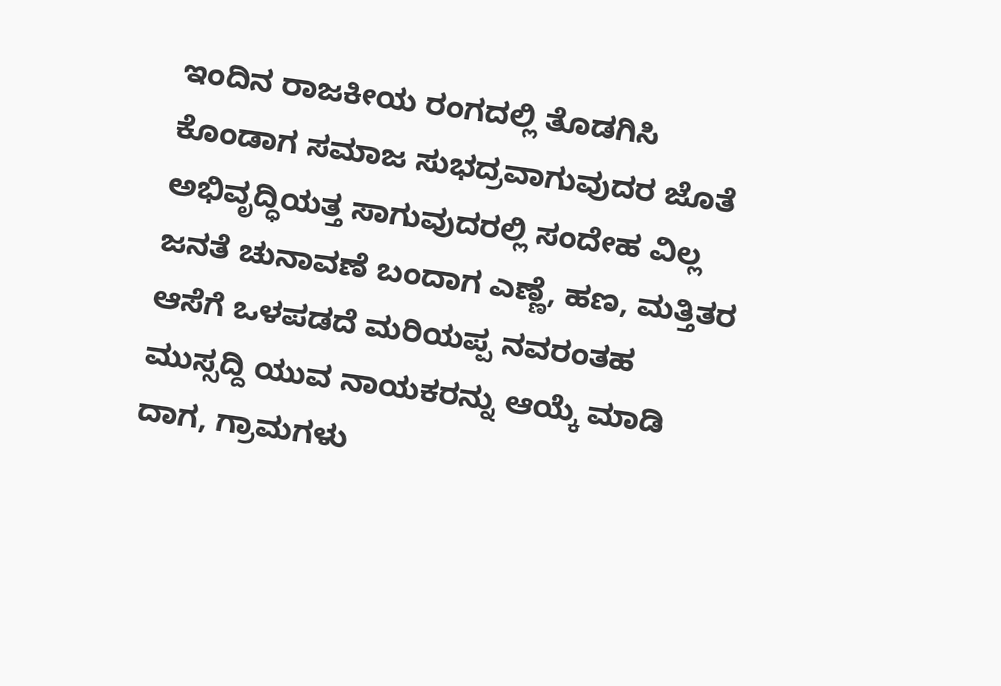ಇಂದಿನ ರಾಜಕೀಯ ರಂಗದಲ್ಲಿ ತೊಡಗಿಸಿ ಕೊಂಡಾಗ ಸಮಾಜ ಸುಭದ್ರವಾಗುವುದರ ಜೊತೆ ಅಭಿವೃದ್ಧಿಯತ್ತ ಸಾಗುವುದರಲ್ಲಿ ಸಂದೇಹ ವಿಲ್ಲ ಜನತೆ ಚುನಾವಣೆ ಬಂದಾಗ ಎಣ್ಣೆ, ಹಣ, ಮತ್ತಿತರ ಆಸೆಗೆ ಒಳಪಡದೆ ಮರಿಯಪ್ಪ ನವರಂತಹ ಮುಸ್ಸದ್ದಿ ಯುವ ನಾಯಕರನ್ನು ಆಯ್ಕೆ ಮಾಡಿ ದಾಗ, ಗ್ರಾಮಗಳು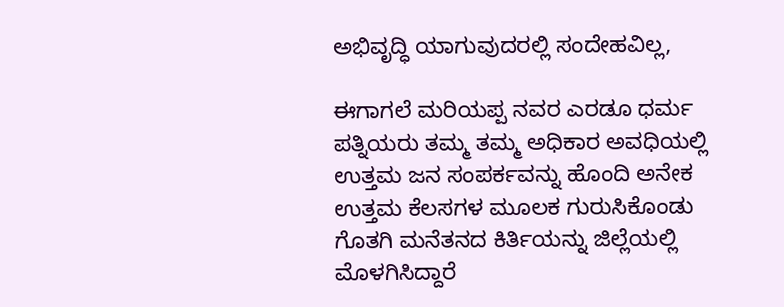ಅಭಿವೃದ್ಧಿ ಯಾಗುವುದರಲ್ಲಿ ಸಂದೇಹವಿಲ್ಲ,

ಈಗಾಗಲೆ ಮರಿಯಪ್ಪ ನವರ ಎರಡೂ ಧರ್ಮ ಪತ್ನಿಯರು ತಮ್ಮ ತಮ್ಮ ಅಧಿಕಾರ ಅವಧಿಯಲ್ಲಿ ಉತ್ತಮ ಜನ ಸಂಪರ್ಕವನ್ನು ಹೊಂದಿ ಅನೇಕ ಉತ್ತಮ ಕೆಲಸಗಳ ಮೂಲಕ ಗುರುಸಿಕೊಂಡು ಗೊತಗಿ ಮನೆತನದ ಕಿರ್ತಿಯನ್ನು ಜಿಲ್ಲೆಯಲ್ಲಿ ಮೊಳಗಿಸಿದ್ದಾರೆ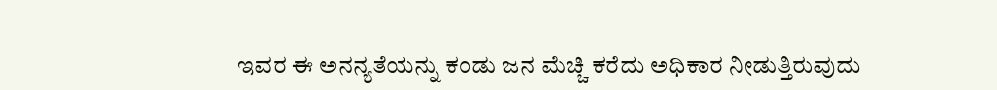ಇವರ ಈ ಅನನ್ಯತೆಯನ್ನು ಕಂಡು ಜನ ಮೆಚ್ಚಿ ಕರೆದು ಅಧಿಕಾರ ನೀಡುತ್ತಿರುವುದು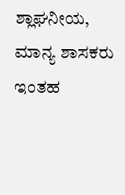ಶ್ಲಾಘನೀಯ, ಮಾನ್ಯ ಶಾಸಕರು ಇಂತಹ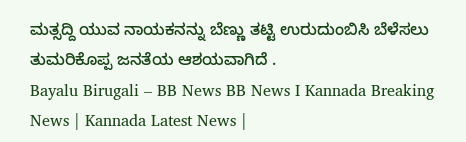ಮತ್ಸದ್ದಿ ಯುವ ನಾಯಕನನ್ನು ಬೆಣ್ಣು ತಟ್ಟಿ ಉರುದುಂಬಿಸಿ ಬೆಳೆಸಲು ತುಮರಿಕೊಪ್ಪ ಜನತೆಯ ಆಶಯವಾಗಿದೆ .
Bayalu Birugali – BB News BB News I Kannada Breaking News | Kannada Latest News |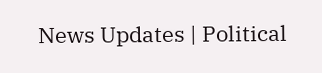News Updates | Political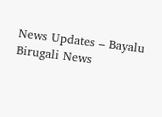News Updates – Bayalu Birugali News